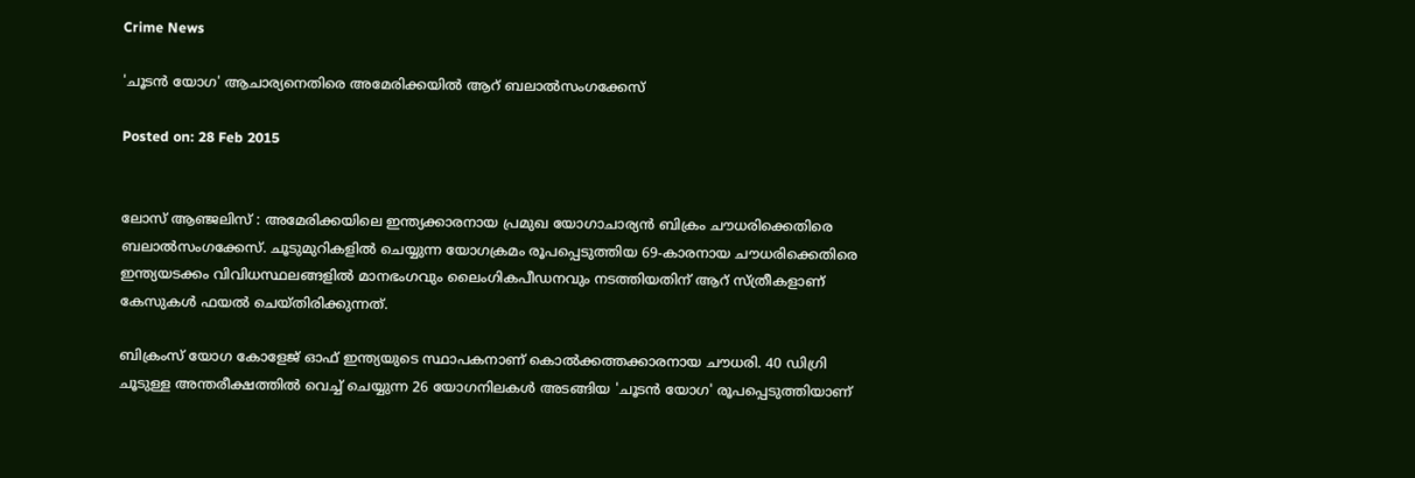Crime News

'ചൂടന്‍ യോഗ' ആചാര്യനെതിരെ അമേരിക്കയില്‍ ആറ് ബലാല്‍സംഗക്കേസ്‌

Posted on: 28 Feb 2015


ലോസ് ആഞ്ജലിസ് : അമേരിക്കയിലെ ഇന്ത്യക്കാരനായ പ്രമുഖ യോഗാചാര്യന്‍ ബിക്രം ചൗധരിക്കെതിരെ ബലാല്‍സംഗക്കേസ്. ചൂടുമുറികളില്‍ ചെയ്യുന്ന യോഗക്രമം രൂപപ്പെടുത്തിയ 69-കാരനായ ചൗധരിക്കെതിരെ ഇന്ത്യയടക്കം വിവിധസ്ഥലങ്ങളില്‍ മാനഭംഗവും ലൈംഗികപീഡനവും നടത്തിയതിന് ആറ് സ്ത്രീകളാണ് കേസുകള്‍ ഫയല്‍ ചെയ്തിരിക്കുന്നത്.

ബിക്രംസ് യോഗ കോളേജ് ഓഫ് ഇന്ത്യയുടെ സ്ഥാപകനാണ് കൊല്‍ക്കത്തക്കാരനായ ചൗധരി. 40 ഡിഗ്രി ചൂടുള്ള അന്തരീക്ഷത്തില്‍ വെച്ച് ചെയ്യുന്ന 26 യോഗനിലകള്‍ അടങ്ങിയ 'ചൂടന്‍ യോഗ' രൂപപ്പെടുത്തിയാണ്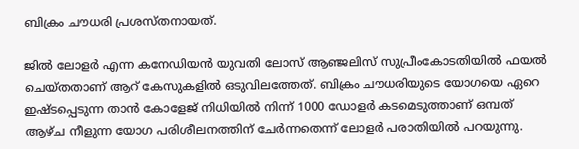ബിക്രം ചൗധരി പ്രശസ്തനായത്.

ജില്‍ ലോളര്‍ എന്ന കനേഡിയന്‍ യുവതി ലോസ് ആഞ്ജലിസ് സുപ്രീംകോടതിയില്‍ ഫയല്‍ ചെയ്തതാണ് ആറ് കേസുകളില്‍ ഒടുവിലത്തേത്. ബിക്രം ചൗധരിയുടെ യോഗയെ ഏറെ ഇഷ്ടപ്പെടുന്ന താന്‍ കോളേജ് നിധിയില്‍ നിന്ന് 1000 ഡോളര്‍ കടമെടുത്താണ് ഒമ്പത് ആഴ്ച നീളുന്ന യോഗ പരിശീലനത്തിന് ചേര്‍ന്നതെന്ന് ലോളര്‍ പരാതിയില്‍ പറയുന്നു.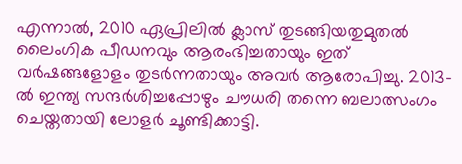എന്നാല്‍, 2010 ഏപ്രിലില്‍ ക്ലാസ് തുടങ്ങിയതുമുതല്‍ ലൈംഗിക പീഡനവും ആരംഭിച്ചതായും ഇത് വര്‍ഷങ്ങളോളം തുടര്‍ന്നതായും അവര്‍ ആരോപിച്ചു. 2013-ല്‍ ഇന്ത്യ സന്ദര്‍ശിച്ചപ്പോഴും ചൗധരി തന്നെ ബലാത്സംഗം ചെയ്തതായി ലോളര്‍ ചൂണ്ടിക്കാട്ടി.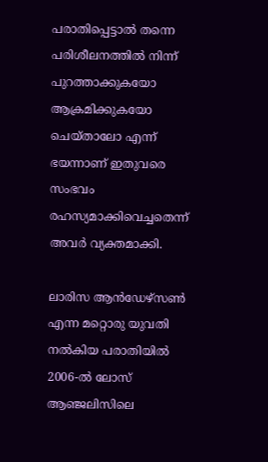പരാതിപ്പെട്ടാല്‍ തന്നെ പരിശീലനത്തില്‍ നിന്ന് പുറത്താക്കുകയോ ആക്രമിക്കുകയോ ചെയ്താലോ എന്ന് ഭയന്നാണ് ഇതുവരെ സംഭവം രഹസ്യമാക്കിവെച്ചതെന്ന് അവര്‍ വ്യക്തമാക്കി.

ലാരിസ ആന്‍ഡേഴ്‌സണ്‍ എന്ന മറ്റൊരു യുവതി നല്‍കിയ പരാതിയില്‍ 2006-ല്‍ ലോസ് ആഞ്ജലിസിലെ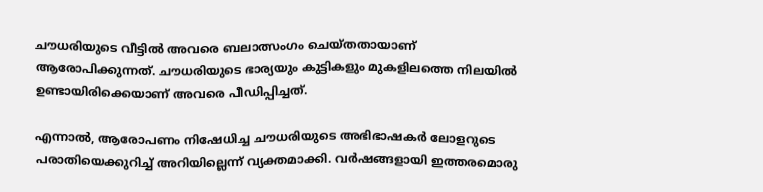ചൗധരിയുടെ വീട്ടില്‍ അവരെ ബലാത്സംഗം ചെയ്തതായാണ് ആരോപിക്കുന്നത്. ചൗധരിയുടെ ഭാര്യയും കുട്ടികളും മുകളിലത്തെ നിലയില്‍ ഉണ്ടായിരിക്കെയാണ് അവരെ പീഡിപ്പിച്ചത്.

എന്നാല്‍, ആരോപണം നിഷേധിച്ച ചൗധരിയുടെ അഭിഭാഷകര്‍ ലോളറുടെ പരാതിയെക്കുറിച്ച് അറിയില്ലെന്ന് വ്യക്തമാക്കി. വര്‍ഷങ്ങളായി ഇത്തരമൊരു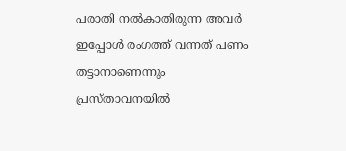പരാതി നല്‍കാതിരുന്ന അവര്‍ ഇപ്പോള്‍ രംഗത്ത് വന്നത് പണം തട്ടാനാണെന്നും പ്രസ്താവനയില്‍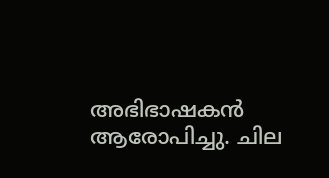അഭിഭാഷകന്‍ ആരോപിച്ചു. ചില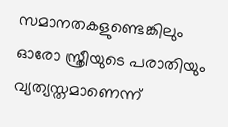സമാനതകളുണ്ടെങ്കിലും ഓരോ സ്ത്രീയുടെ പരാതിയും വ്യത്യസ്തമാണെന്ന്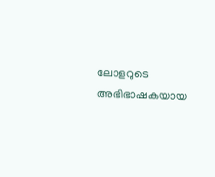ലോളറുടെ അഭിഭാഷകയായ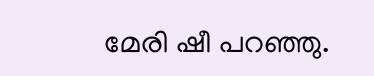മേരി ഷീ പറഞ്ഞു.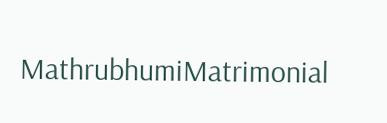MathrubhumiMatrimonial